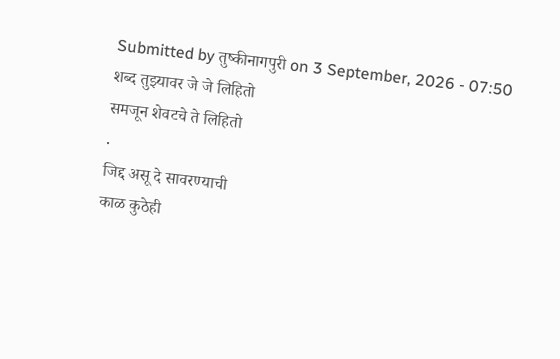Submitted by तुष्कीनागपुरी on 3 September, 2026 - 07:50
शब्द तुझ्यावर जे जे लिहितो
समजून शेवटचे ते लिहितो
.
जिद्द असू दे सावरण्याची
काळ कुठेही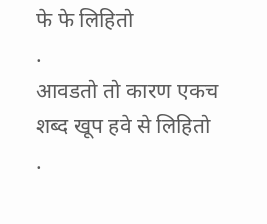फे फे लिहितो
.
आवडतो तो कारण एकच
शब्द खूप हवे से लिहितो
.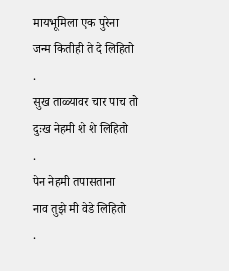मायभूमिला एक पुरेना
जन्म कितीही ते दे लिहितो
.
सुख ताळ्यावर चार पाच तो
दुःख नेहमी शे शे लिहितो
.
पेन नेहमी तपासताना
नाव तुझे मी वेडे लिहितो
.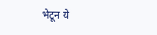भेटून ये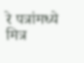रे पत्रांमध्ये
मित्र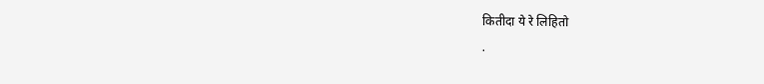कितीदा ये रे लिहितो
.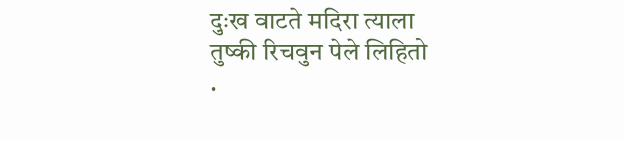दुःख वाटते मदिरा त्याला
तुष्की रिचवुन पेले लिहितो
.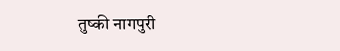तुष्की नागपुरी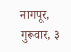नागपूर, गुरूवार, ३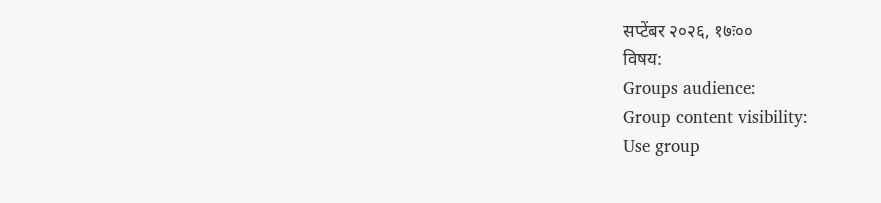सप्टेंबर २०२६, १७ः००
विषय:
Groups audience:
Group content visibility:
Use group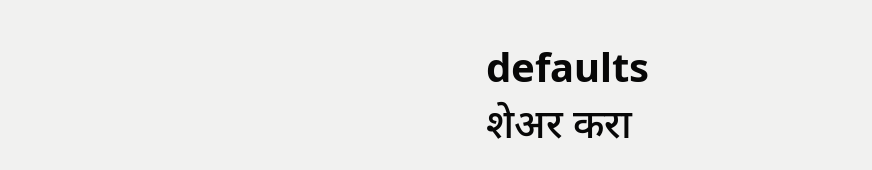defaults
शेअर करा